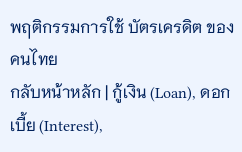พฤติกรรมการใช้ บัตรเครดิต ของคนไทย
กลับหน้าหลัก | กู้เงิน (Loan), ดอกเบี้ย (Interest),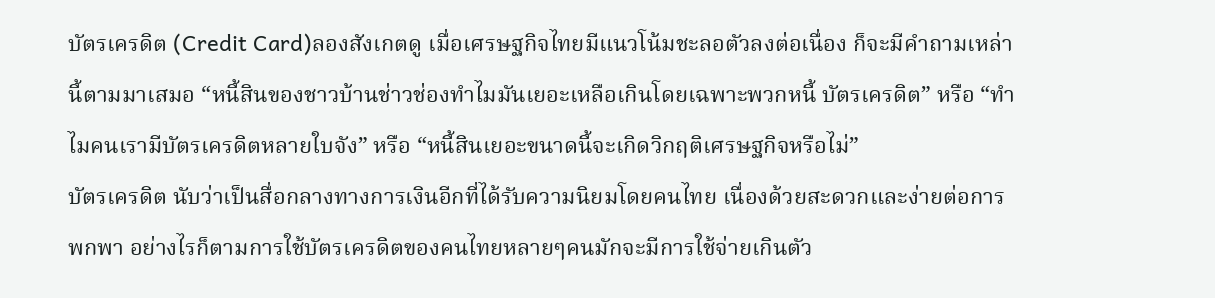บัตรเครดิต (Credit Card)ลองสังเกตดู เมื่อเศรษฐกิจไทยมีแนวโน้มชะลอตัวลงต่อเนื่อง ก็จะมีคำถามเหล่านี้ตามมาเสมอ “หนี้สินของชาวบ้านช่าวช่องทำไมมันเยอะเหลือเกินโดยเฉพาะพวกหนี้ บัตรเครดิต” หรือ “ทำไมคนเรามีบัตรเครดิตหลายใบจัง” หรือ “หนี้สินเยอะขนาดนี้จะเกิดวิกฤติเศรษฐกิจหรือไม่”
บัตรเครดิต นับว่าเป็นสื่อกลางทางการเงินอีกที่ได้รับความนิยมโดยคนไทย เนื่องด้วยสะดวกและง่ายต่อการพกพา อย่างไรก็ตามการใช้บัตรเครดิตของคนไทยหลายๆคนมักจะมีการใช้จ่ายเกินตัว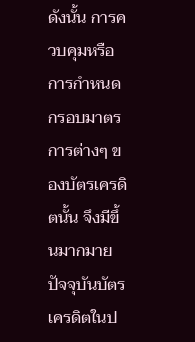ดังนั้น การควบคุมหรือการกำหนดกรอบมาตรการต่างๆ ของบัตรเครดิตนั้น จึงมีขึ้นมากมาย
ปัจจุบันบัตรเครดิตในป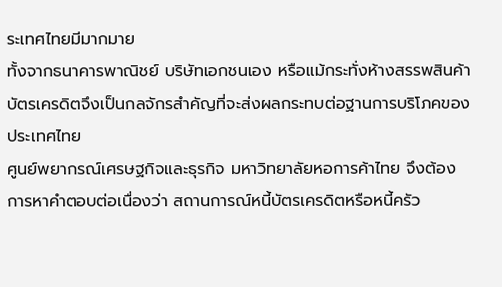ระเทศไทยมีมากมาย
ทั้งจากธนาคารพาณิชย์ บริษัทเอกชนเอง หรือแม้กระทั่งห้างสรรพสินค้า บัตรเครดิตจึงเป็นกลจักรสำคัญที่จะส่งผลกระทบต่อฐานการบริโภคของประเทศไทย
ศูนย์พยากรณ์เศรษฐกิจและธุรกิจ มหาวิทยาลัยหอการค้าไทย จึงต้องการหาคำตอบต่อเนื่องว่า สถานการณ์หนี้บัตรเครดิตหรือหนี้ครัว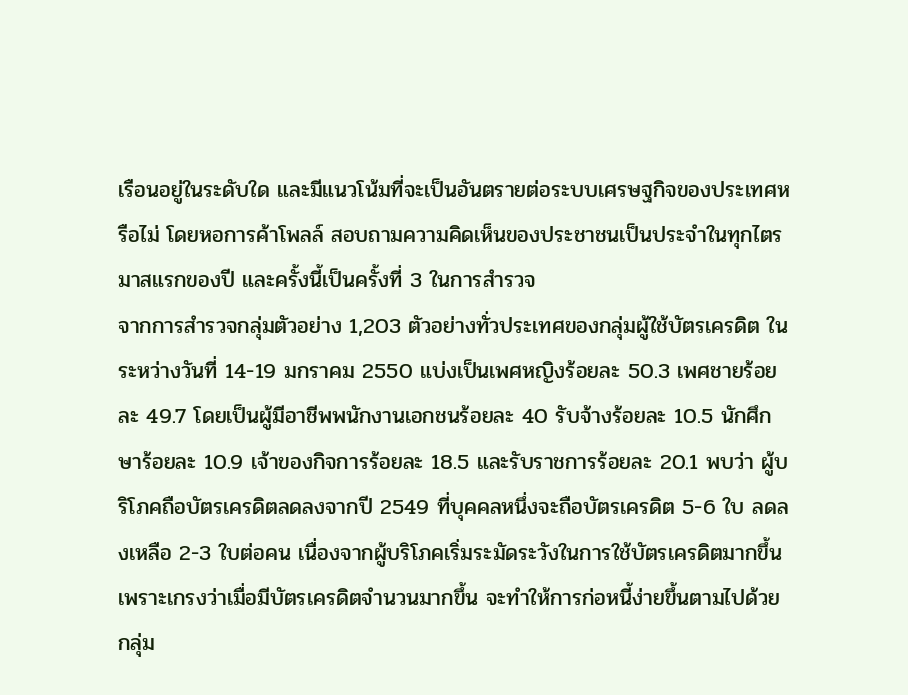เรือนอยู่ในระดับใด และมีแนวโน้มที่จะเป็นอันตรายต่อระบบเศรษฐกิจของประเทศหรือไม่ โดยหอการค้าโพลล์ สอบถามความคิดเห็นของประชาชนเป็นประจำในทุกไตรมาสแรกของปี และครั้งนี้เป็นครั้งที่ 3 ในการสำรวจ
จากการสำรวจกลุ่มตัวอย่าง 1,203 ตัวอย่างทั่วประเทศของกลุ่มผู้ใช้บัตรเครดิต ในระหว่างวันที่ 14-19 มกราคม 2550 แบ่งเป็นเพศหญิงร้อยละ 50.3 เพศชายร้อยละ 49.7 โดยเป็นผู้มีอาชีพพนักงานเอกชนร้อยละ 40 รับจ้างร้อยละ 10.5 นักศึกษาร้อยละ 10.9 เจ้าของกิจการร้อยละ 18.5 และรับราชการร้อยละ 20.1 พบว่า ผู้บริโภคถือบัตรเครดิตลดลงจากปี 2549 ที่บุคคลหนึ่งจะถือบัตรเครดิต 5-6 ใบ ลดลงเหลือ 2-3 ใบต่อคน เนื่องจากผู้บริโภคเริ่มระมัดระวังในการใช้บัตรเครดิตมากขึ้น เพราะเกรงว่าเมื่อมีบัตรเครดิตจำนวนมากขึ้น จะทำให้การก่อหนี้ง่ายขึ้นตามไปด้วย
กลุ่ม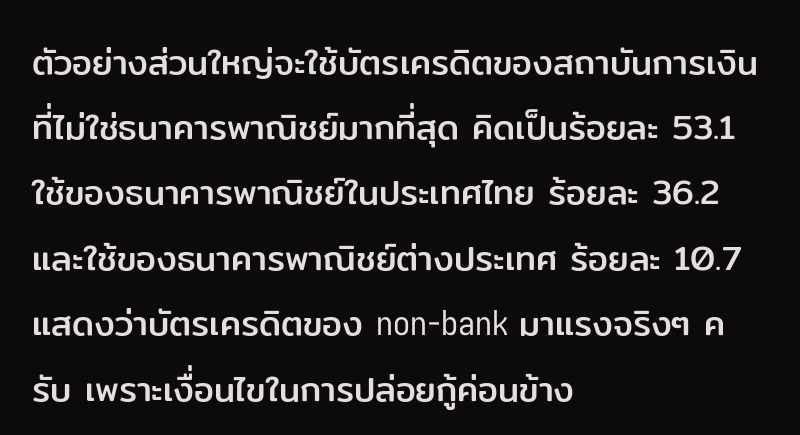ตัวอย่างส่วนใหญ่จะใช้บัตรเครดิตของสถาบันการเงินที่ไม่ใช่ธนาคารพาณิชย์มากที่สุด คิดเป็นร้อยละ 53.1 ใช้ของธนาคารพาณิชย์ในประเทศไทย ร้อยละ 36.2 และใช้ของธนาคารพาณิชย์ต่างประเทศ ร้อยละ 10.7
แสดงว่าบัตรเครดิตของ non-bank มาแรงจริงๆ ครับ เพราะเงื่อนไขในการปล่อยกู้ค่อนข้าง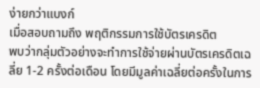ง่ายกว่าแบงก์
เมื่อสอบถามถึง พฤติกรรมการใช้บัตรเครดิต
พบว่ากลุ่มตัวอย่างจะทำการใช้จ่ายผ่านบัตรเครดิตเฉลี่ย 1-2 ครั้งต่อเดือน โดยมีมูลค่าเฉลี่ยต่อครั้งในการ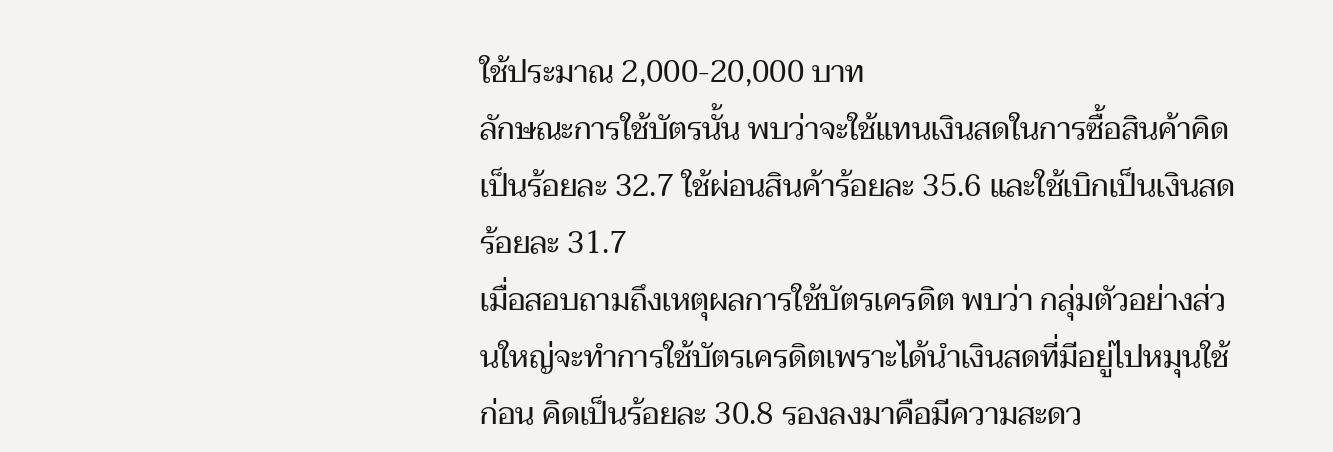ใช้ประมาณ 2,000-20,000 บาท
ลักษณะการใช้บัตรนั้น พบว่าจะใช้แทนเงินสดในการซื้อสินค้าคิดเป็นร้อยละ 32.7 ใช้ผ่อนสินค้าร้อยละ 35.6 และใช้เบิกเป็นเงินสดร้อยละ 31.7
เมื่อสอบถามถึงเหตุผลการใช้บัตรเครดิต พบว่า กลุ่มตัวอย่างส่วนใหญ่จะทำการใช้บัตรเครดิตเพราะได้นำเงินสดที่มีอยู่ไปหมุนใช้ก่อน คิดเป็นร้อยละ 30.8 รองลงมาคือมีความสะดว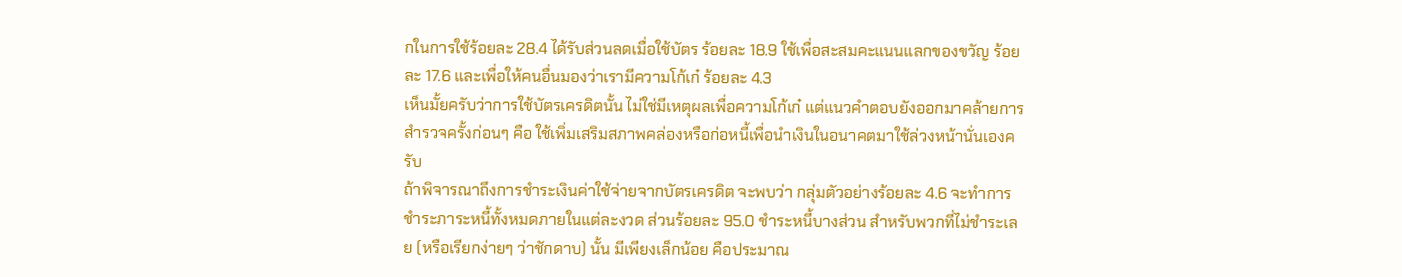กในการใช้ร้อยละ 28.4 ได้รับส่วนลดเมื่อใช้บัตร ร้อยละ 18.9 ใช้เพื่อสะสมคะแนนแลกของขวัญ ร้อยละ 17.6 และเพื่อให้คนอื่นมองว่าเรามีความโก้เก๋ ร้อยละ 4.3
เห็นมั้ยครับว่าการใช้บัตรเครดิตนั้น ไม่ใช่มีเหตุผลเพื่อความโก้เก๋ แต่แนวคำตอบยังออกมาคล้ายการสำรวจครั้งก่อนๆ คือ ใช้เพิ่มเสริมสภาพคล่องหรือก่อหนี้เพื่อนำเงินในอนาคตมาใช้ล่วงหน้านั่นเองครับ
ถ้าพิจารณาถึงการชำระเงินค่าใช้จ่ายจากบัตรเครดิต จะพบว่า กลุ่มตัวอย่างร้อยละ 4.6 จะทำการชำระภาระหนี้ทั้งหมดภายในแต่ละงวด ส่วนร้อยละ 95.0 ชำระหนี้บางส่วน สำหรับพวกที่ไม่ชำระเลย (หรือเรียกง่ายๆ ว่าชักดาบ) นั้น มีเพียงเล็กน้อย คือประมาณ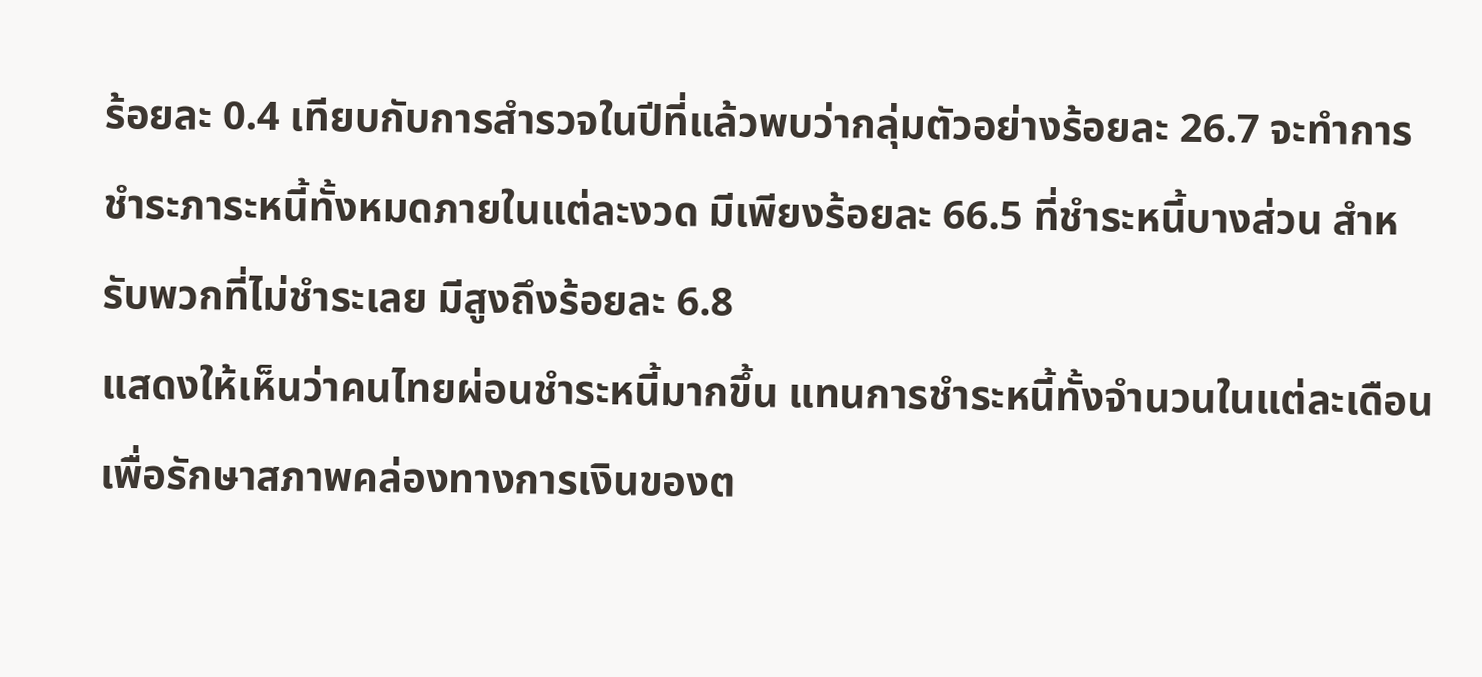ร้อยละ 0.4 เทียบกับการสำรวจในปีที่แล้วพบว่ากลุ่มตัวอย่างร้อยละ 26.7 จะทำการชำระภาระหนี้ทั้งหมดภายในแต่ละงวด มีเพียงร้อยละ 66.5 ที่ชำระหนี้บางส่วน สำหรับพวกที่ไม่ชำระเลย มีสูงถึงร้อยละ 6.8
แสดงให้เห็นว่าคนไทยผ่อนชำระหนี้มากขึ้น แทนการชำระหนี้ทั้งจำนวนในแต่ละเดือน เพื่อรักษาสภาพคล่องทางการเงินของต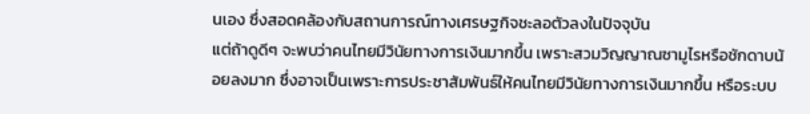นเอง ซึ่งสอดคล้องกับสถานการณ์ทางเศรษฐกิจชะลอตัวลงในปัจจุบัน
แต่ถ้าดูดีๆ จะพบว่าคนไทยมีวินัยทางการเงินมากขึ้น เพราะสวมวิญญาณซามูไรหรือชักดาบน้อยลงมาก ซึ่งอาจเป็นเพราะการประชาสัมพันธ์ให้คนไทยมีวินัยทางการเงินมากขึ้น หรือระบบ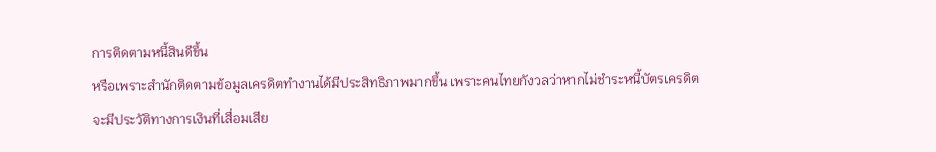การติดตามหนี้สินดีขึ้น
หรือเพราะสำนักติดตามข้อมูลเครดิตทำงานได้มีประสิทธิภาพมากขึ้น เพราะคนไทยกังวลว่าหากไม่ชำระหนี้บัตรเครดิต จะมีประวัติทางการเงินที่เสื่อมเสีย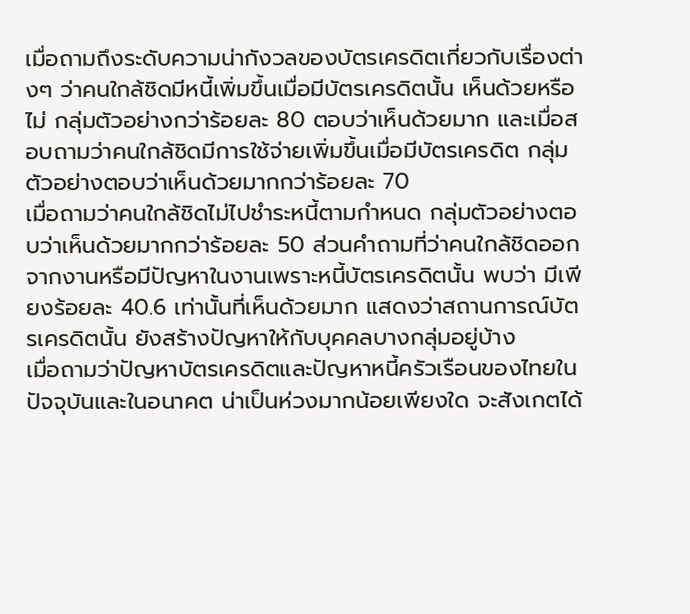เมื่อถามถึงระดับความน่ากังวลของบัตรเครดิตเกี่ยวกับเรื่องต่างๆ ว่าคนใกล้ชิดมีหนี้เพิ่มขึ้นเมื่อมีบัตรเครดิตนั้น เห็นด้วยหรือไม่ กลุ่มตัวอย่างกว่าร้อยละ 80 ตอบว่าเห็นด้วยมาก และเมื่อสอบถามว่าคนใกล้ชิดมีการใช้จ่ายเพิ่มขึ้นเมื่อมีบัตรเครดิต กลุ่มตัวอย่างตอบว่าเห็นด้วยมากกว่าร้อยละ 70
เมื่อถามว่าคนใกล้ชิดไม่ไปชำระหนี้ตามกำหนด กลุ่มตัวอย่างตอบว่าเห็นด้วยมากกว่าร้อยละ 50 ส่วนคำถามที่ว่าคนใกล้ชิดออกจากงานหรือมีปัญหาในงานเพราะหนี้บัตรเครดิตนั้น พบว่า มีเพียงร้อยละ 40.6 เท่านั้นที่เห็นด้วยมาก แสดงว่าสถานการณ์บัตรเครดิตนั้น ยังสร้างปัญหาให้กับบุคคลบางกลุ่มอยู่บ้าง
เมื่อถามว่าปัญหาบัตรเครดิตและปัญหาหนี้ครัวเรือนของไทยในปัจจุบันและในอนาคต น่าเป็นห่วงมากน้อยเพียงใด จะสังเกตได้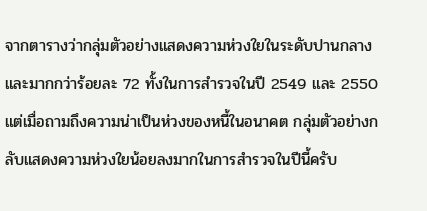จากตารางว่ากลุ่มตัวอย่างแสดงความห่วงใยในระดับปานกลางและมากกว่าร้อยละ 72 ทั้งในการสำรวจในปี 2549 และ 2550 แต่เมื่อถามถึงความน่าเป็นห่วงของหนี้ในอนาคต กลุ่มตัวอย่างกลับแสดงความห่วงใยน้อยลงมากในการสำรวจในปีนี้ครับ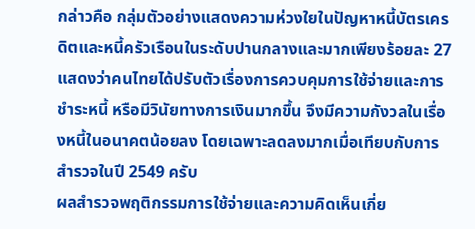กล่าวคือ กลุ่มตัวอย่างแสดงความห่วงใยในปัญหาหนี้บัตรเครดิตและหนี้ครัวเรือนในระดับปานกลางและมากเพียงร้อยละ 27 แสดงว่าคนไทยได้ปรับตัวเรื่องการควบคุมการใช้จ่ายและการชำระหนี้ หรือมีวินัยทางการเงินมากขึ้น จึงมีความกังวลในเรื่องหนี้ในอนาคตน้อยลง โดยเฉพาะลดลงมากเมื่อเทียบกับการสำรวจในปี 2549 ครับ
ผลสำรวจพฤติกรรมการใช้จ่ายและความคิดเห็นเกี่ย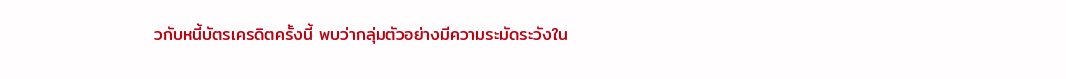วกับหนี้บัตรเครดิตครั้งนี้ พบว่ากลุ่มตัวอย่างมีความระมัดระวังใน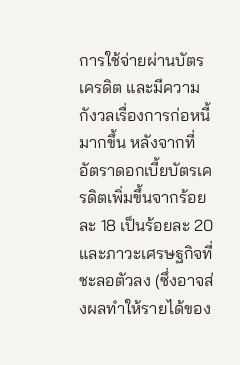การใช้จ่ายผ่านบัตรเครดิต และมีความกังวลเรื่องการก่อหนี้มากขึ้น หลังจากที่อัตราดอกเบี้ยบัตรเครดิตเพิ่มขึ้นจากร้อยละ 18 เป็นร้อยละ 20 และภาวะเศรษฐกิจที่ชะลอตัวลง (ซึ่งอาจส่งผลทำให้รายได้ของ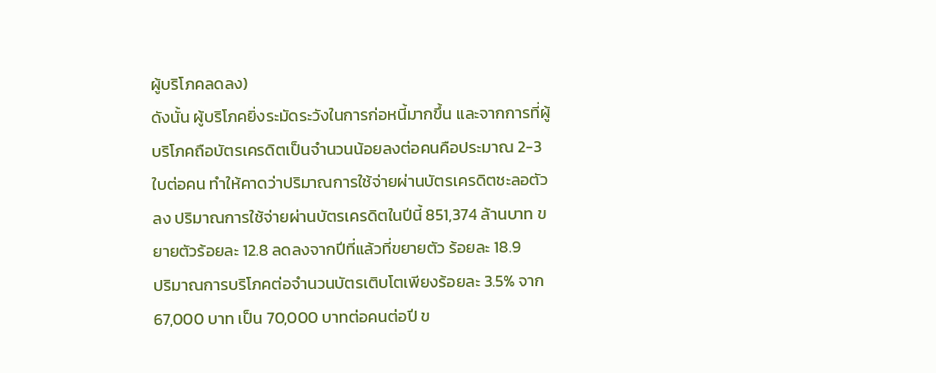ผู้บริโภคลดลง)
ดังนั้น ผู้บริโภคยิ่งระมัดระวังในการก่อหนี้มากขึ้น และจากการที่ผู้บริโภคถือบัตรเครดิตเป็นจำนวนน้อยลงต่อคนคือประมาณ 2-3 ใบต่อคน ทำให้คาดว่าปริมาณการใช้จ่ายผ่านบัตรเครดิตชะลอตัวลง ปริมาณการใช้จ่ายผ่านบัตรเครดิตในปีนี้ 851,374 ล้านบาท ขยายตัวร้อยละ 12.8 ลดลงจากปีที่แล้วที่ขยายตัว ร้อยละ 18.9
ปริมาณการบริโภคต่อจำนวนบัตรเติบโตเพียงร้อยละ 3.5% จาก 67,000 บาท เป็น 70,000 บาทต่อคนต่อปี ข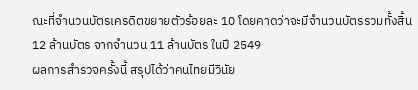ณะที่จำนวนบัตรเครดิตขยายตัวร้อยละ 10 โดยคาดว่าจะมีจำนวนบัตรรวมทั้งสิ้น 12 ล้านบัตร จากจำนวน 11 ล้านบัตร ในปี 2549
ผลการสำรวจครั้งนี้ สรุปได้ว่าคนไทยมีวินัย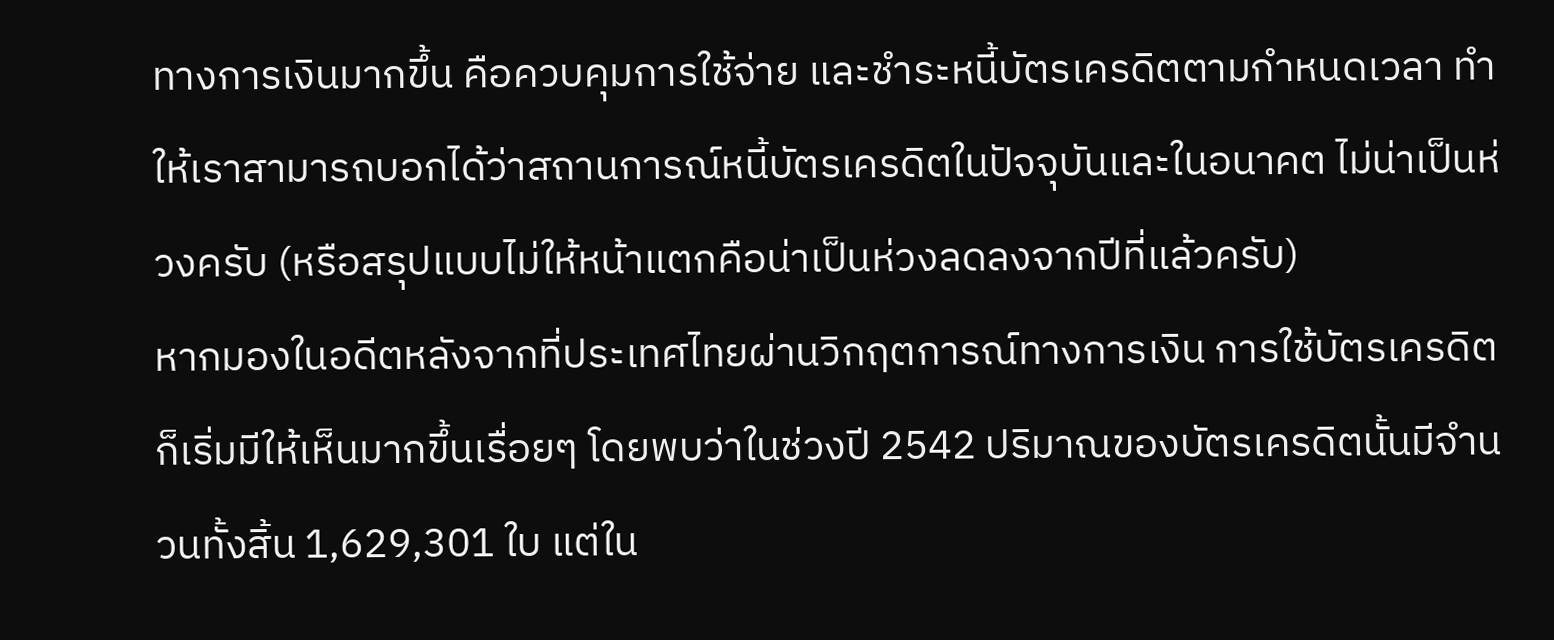ทางการเงินมากขึ้น คือควบคุมการใช้จ่าย และชำระหนี้บัตรเครดิตตามกำหนดเวลา ทำให้เราสามารถบอกได้ว่าสถานการณ์หนี้บัตรเครดิตในปัจจุบันและในอนาคต ไม่น่าเป็นห่วงครับ (หรือสรุปแบบไม่ให้หน้าแตกคือน่าเป็นห่วงลดลงจากปีที่แล้วครับ)
หากมองในอดีตหลังจากที่ประเทศไทยผ่านวิกฤตการณ์ทางการเงิน การใช้บัตรเครดิตก็เริ่มมีให้เห็นมากขึ้นเรื่อยๆ โดยพบว่าในช่วงปี 2542 ปริมาณของบัตรเครดิตนั้นมีจำนวนทั้งสิ้น 1,629,301 ใบ แต่ใน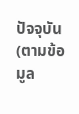ปัจจุบัน (ตามข้อมูล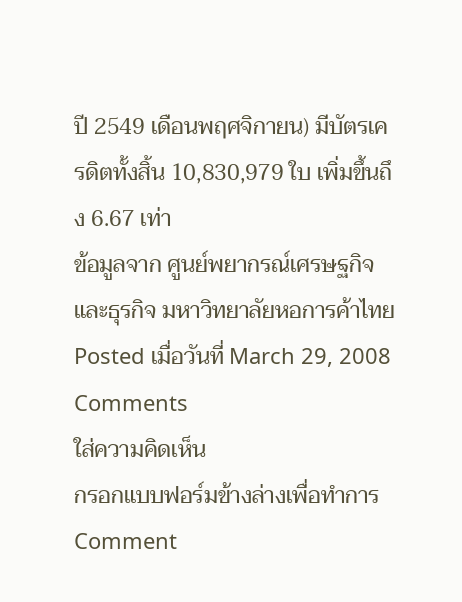ปี 2549 เดือนพฤศจิกายน) มีบัตรเครดิตทั้งสิ้น 10,830,979 ใบ เพิ่มขึ้นถึง 6.67 เท่า
ข้อมูลจาก ศูนย์พยากรณ์เศรษฐกิจและธุรกิจ มหาวิทยาลัยหอการค้าไทย
Posted เมื่อวันที่ March 29, 2008
Comments
ใส่ความคิดเห็น
กรอกแบบฟอร์มข้างล่างเพื่อทำการ Comment